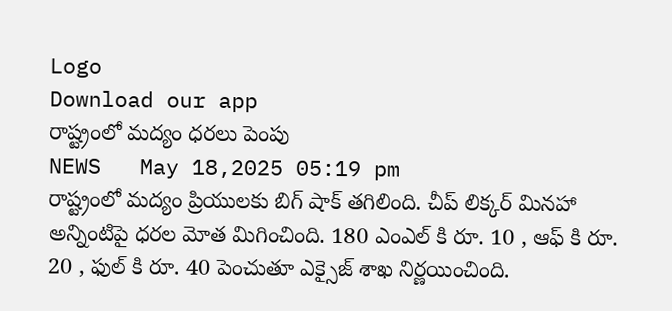Logo
Download our app
రాష్ట్రంలో మద్యం ధరలు పెంపు
NEWS   May 18,2025 05:19 pm
రాష్ట్రంలో మ‌ద్యం ప్రియుల‌కు బిగ్ షాక్ త‌గిలింది. చీప్ లిక్కర్ మినహా అన్నింటిపై ధరల మోత మిగించింది. 180 ఎంఎల్ కి రూ. 10 , ఆఫ్ కి రూ. 20 , ఫుల్ కి రూ. 40 పెంచుతూ ఎక్సైజ్ శాఖ నిర్ణ‌యించింది.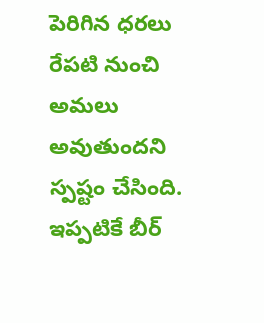పెరిగిన ధ‌ర‌లు రేపటి నుంచి అమ‌లు అవుతుంద‌ని స్ప‌ష్టం చేసింది. ఇప్ప‌టికే బీర్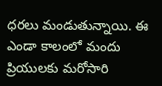ధ‌ర‌లు మండుతున్నాయి. ఈ ఎండా కాలంలో మందు ప్రియుల‌కు మ‌రోసారి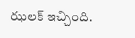ఝ‌ల‌క్ ఇచ్చింది.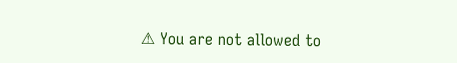⚠ You are not allowed to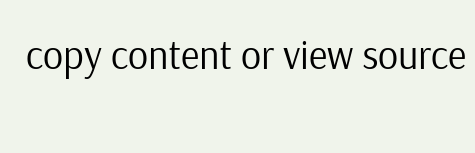copy content or view source